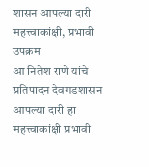शासन आपल्या दारी महत्त्वाकांक्षी, प्रभावी उपक्रम
आ नितेश राणे यांचे प्रतिपादन देवगडशासन आपल्या दारी हा महत्त्वाकांक्षी प्रभावी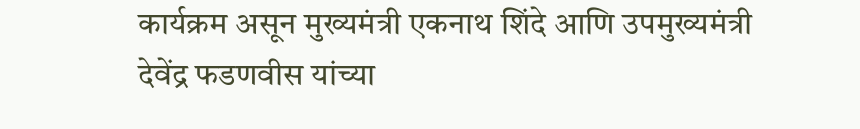कार्यक्रम असून मुख्यमंत्री एकनाथ शिंदे आणि उपमुख्यमंत्री देवेंद्र फडणवीस यांच्या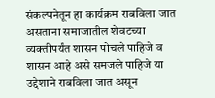संकल्पनेतून हा कार्यक्रम राबविला जात असताना समाजातील शेवटच्या व्यक्तीपर्यंत शासन पोचले पाहिजे व शासन आहे असे समजले पाहिजे या उद्देशाने राबविला जात असून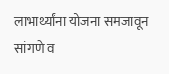लाभार्थ्यांना योजना समजावून सांगणे व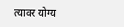त्यावर योग्य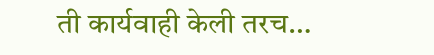ती कार्यवाही केली तरच…